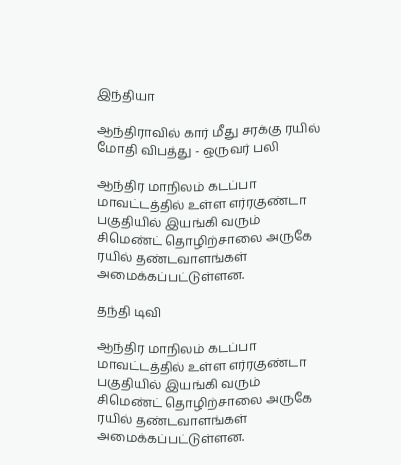இந்தியா

ஆந்திராவில் கார் மீது சரக்கு ரயில் மோதி விபத்து - ஒருவர் பலி

ஆந்திர மாநிலம் கடப்பா மாவட்டத்தில் உள்ள எர்ரகுண்டா பகுதியில் இயங்கி வரும் சிமெண்ட் தொழிற்சாலை அருகே ரயில் தண்டவாளங்கள் அமைக்கப்பட்டுள்ளன.

தந்தி டிவி

ஆந்திர மாநிலம் கடப்பா மாவட்டத்தில் உள்ள எர்ரகுண்டா பகுதியில் இயங்கி வரும் சிமெண்ட் தொழிற்சாலை அருகே ரயில் தண்டவாளங்கள் அமைக்கப்பட்டுள்ளன.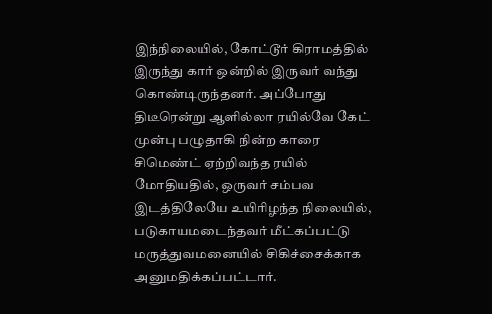இந்நிலையில், கோட்டூர் கிராமத்தில் இருந்து கார் ஒன்றில் இருவர் வந்து கொண்டிருந்தனர். அப்போது திடீரென்று ஆளில்லா ரயில்வே கேட் முன்பு பழுதாகி நின்ற காரை சிமெண்ட் ஏற்றிவந்த ரயில் மோதியதில், ஒருவர் சம்பவ இடத்திலேயே உயிரிழந்த நிலையில், படுகாயமடைந்தவர் மீட்கப்பட்டு மருத்துவமனையில் சிகிச்சைக்காக அனுமதிக்கப்பட்டார்.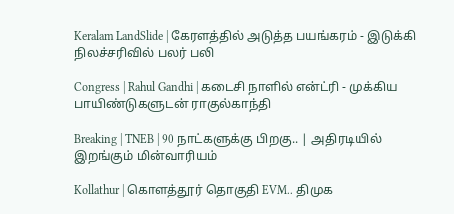Keralam LandSlide | கேரளத்தில் அடுத்த பயங்கரம் - இடுக்கி நிலச்சரிவில் பலர் பலி

Congress | Rahul Gandhi | கடைசி நாளில் என்ட்ரி - முக்கிய பாயிண்டுகளுடன் ராகுல்காந்தி

Breaking | TNEB | 90 நாட்களுக்கு பிறகு.. | அதிரடியில் இறங்கும் மின்வாரியம்

Kollathur | கொளத்தூர் தொகுதி EVM.. திமுக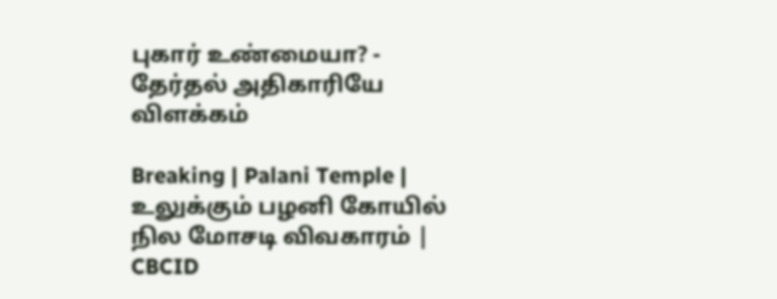புகார் உண்மையா? - தேர்தல் அதிகாரியே விளக்கம்

Breaking | Palani Temple | உலுக்கும் பழனி கோயில் நில மோசடி விவகாரம் | CBCID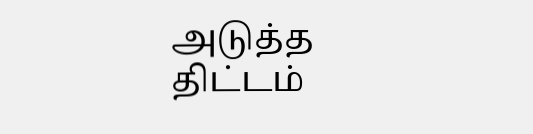அடுத்த திட்டம்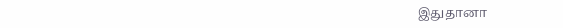இதுதானா